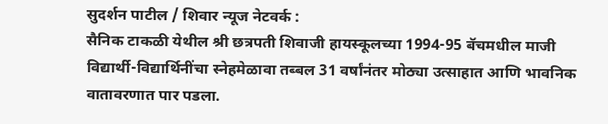सुदर्शन पाटील / शिवार न्यूज नेटवर्क :
सैनिक टाकळी येथील श्री छत्रपती शिवाजी हायस्कूलच्या 1994-95 बॅचमधील माजी विद्यार्थी-विद्यार्थिनींचा स्नेहमेळावा तब्बल 31 वर्षांनंतर मोठ्या उत्साहात आणि भावनिक वातावरणात पार पडला.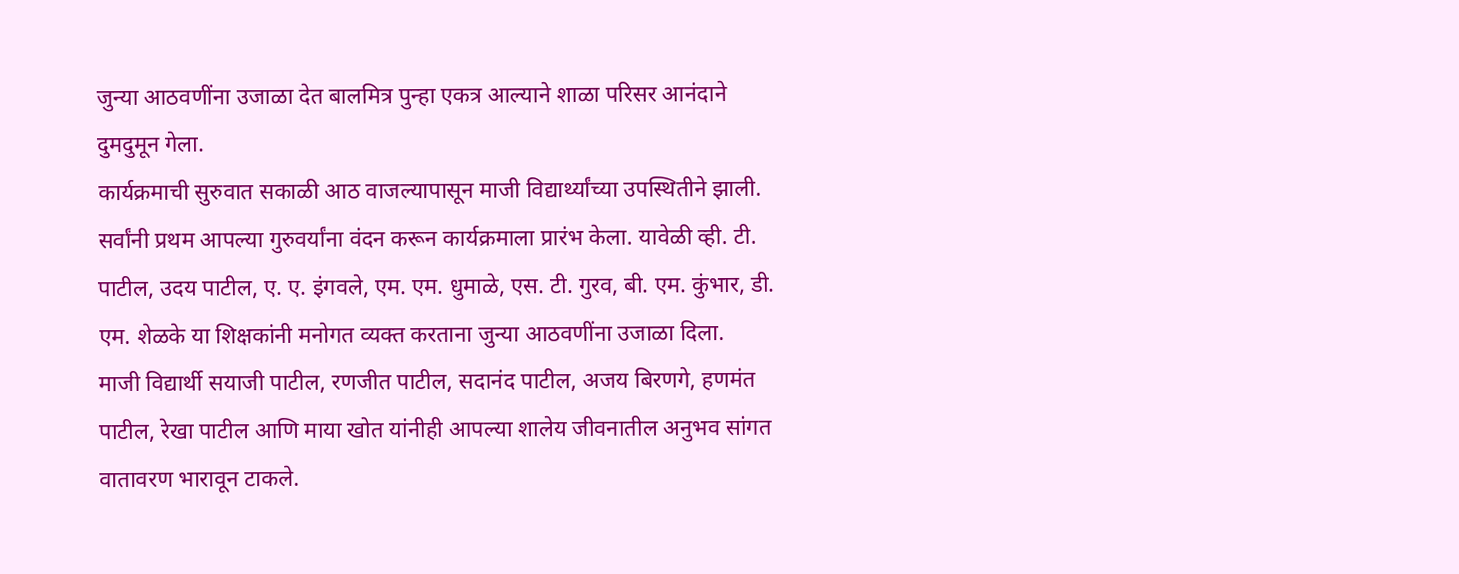जुन्या आठवणींना उजाळा देत बालमित्र पुन्हा एकत्र आल्याने शाळा परिसर आनंदाने दुमदुमून गेला.
कार्यक्रमाची सुरुवात सकाळी आठ वाजल्यापासून माजी विद्यार्थ्यांच्या उपस्थितीने झाली. सर्वांनी प्रथम आपल्या गुरुवर्यांना वंदन करून कार्यक्रमाला प्रारंभ केला. यावेळी व्ही. टी. पाटील, उदय पाटील, ए. ए. इंगवले, एम. एम. धुमाळे, एस. टी. गुरव, बी. एम. कुंभार, डी. एम. शेळके या शिक्षकांनी मनोगत व्यक्त करताना जुन्या आठवणींना उजाळा दिला.
माजी विद्यार्थी सयाजी पाटील, रणजीत पाटील, सदानंद पाटील, अजय बिरणगे, हणमंत पाटील, रेखा पाटील आणि माया खोत यांनीही आपल्या शालेय जीवनातील अनुभव सांगत वातावरण भारावून टाकले.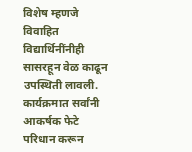विशेष म्हणजे विवाहित विद्यार्थिनींनीही सासरहून वेळ काढून उपस्थिती लावली.
कार्यक्रमात सर्वांनी आकर्षक फेटे परिधान करून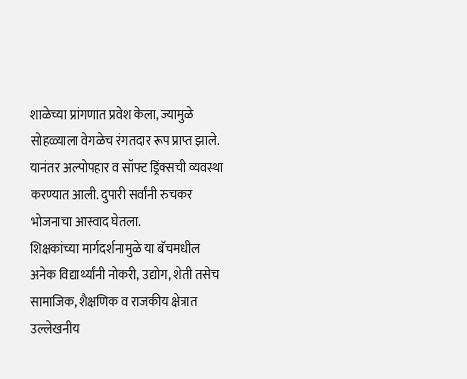शाळेच्या प्रांगणात प्रवेश केला, ज्यामुळे सोहळ्याला वेगळेच रंगतदार रूप प्राप्त झाले. यानंतर अल्पोपहार व सॉफ्ट ड्रिंक्सची व्यवस्था करण्यात आली. दुपारी सर्वांनी रुचकर भोजनाचा आस्वाद घेतला.
शिक्षकांच्या मार्गदर्शनामुळे या बॅचमधील अनेक विद्यार्थ्यांनी नोकरी, उद्योग, शेती तसेच सामाजिक, शैक्षणिक व राजकीय क्षेत्रात उल्लेखनीय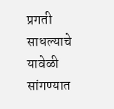प्रगती साधल्याचे यावेळी सांगण्यात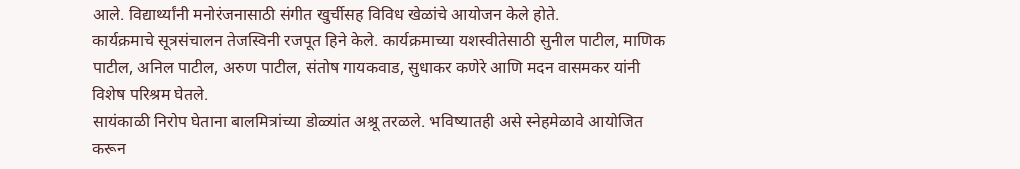आले. विद्यार्थ्यांनी मनोरंजनासाठी संगीत खुर्चीसह विविध खेळांचे आयोजन केले होते.
कार्यक्रमाचे सूत्रसंचालन तेजस्विनी रजपूत हिने केले. कार्यक्रमाच्या यशस्वीतेसाठी सुनील पाटील, माणिक पाटील, अनिल पाटील, अरुण पाटील, संतोष गायकवाड, सुधाकर कणेरे आणि मदन वासमकर यांनी विशेष परिश्रम घेतले.
सायंकाळी निरोप घेताना बालमित्रांच्या डोळ्यांत अश्रू तरळले. भविष्यातही असे स्नेहमेळावे आयोजित करून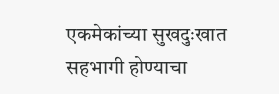एकमेकांच्या सुखदुःखात सहभागी होण्याचा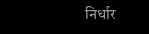निर्धार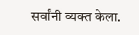सर्वांनी व्यक्त केला.